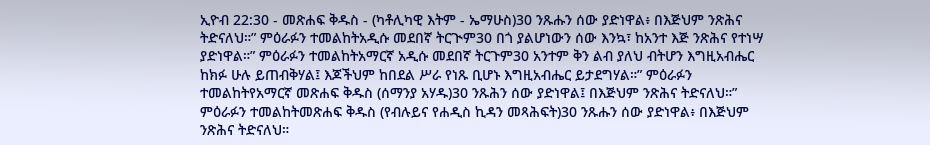ኢዮብ 22:30 - መጽሐፍ ቅዱስ - (ካቶሊካዊ እትም - ኤማሁስ)30 ንጹሑን ሰው ያድነዋል፥ በእጅህም ንጽሕና ትድናለህ።” ምዕራፉን ተመልከትአዲሱ መደበኛ ትርጒም30 በጎ ያልሆነውን ሰው እንኳ፣ ከአንተ እጅ ንጽሕና የተነሣ ያድነዋል።” ምዕራፉን ተመልከትአማርኛ አዲሱ መደበኛ ትርጉም30 አንተም ቅን ልብ ያለህ ብትሆን እግዚአብሔር ከክፉ ሁሉ ይጠብቅሃል፤ እጆችህም ከበደል ሥራ የነጹ ቢሆኑ እግዚአብሔር ይታደግሃል።” ምዕራፉን ተመልከትየአማርኛ መጽሐፍ ቅዱስ (ሰማንያ አሃዱ)30 ንጹሕን ሰው ያድነዋል፤ በእጅህም ንጽሕና ትድናለህ።” ምዕራፉን ተመልከትመጽሐፍ ቅዱስ (የብሉይና የሐዲስ ኪዳን መጻሕፍት)30 ንጹሑን ሰው ያድነዋል፥ በእጅህም ንጽሕና ትድናለህ።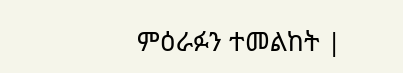ምዕራፉን ተመልከት |